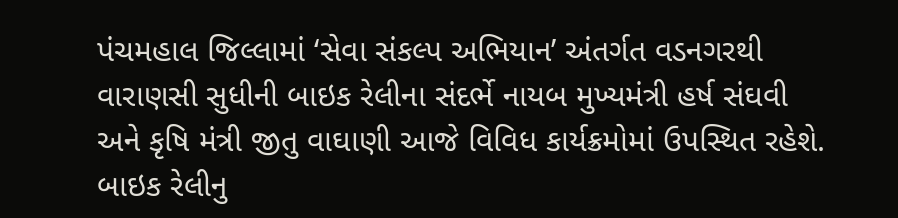પંચમહાલ જિલ્લામાં ‘સેવા સંકલ્પ અભિયાન’ અંતર્ગત વડનગરથી વારાણસી સુધીની બાઇક રેલીના સંદર્ભે નાયબ મુખ્યમંત્રી હર્ષ સંઘવી અને કૃષિ મંત્રી જીતુ વાઘાણી આજે વિવિધ કાર્યક્રમોમાં ઉપસ્થિત રહેશે.
બાઇક રેલીનુ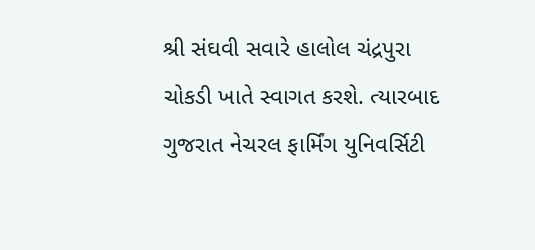શ્રી સંઘવી સવારે હાલોલ ચંદ્રપુરા ચોકડી ખાતે સ્વાગત કરશે. ત્યારબાદ ગુજરાત નેચરલ ફાર્મિંગ યુનિવર્સિટી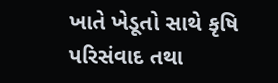ખાતે ખેડૂતો સાથે કૃષિ પરિસંવાદ તથા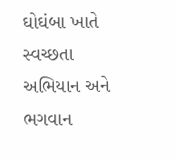ઘોઘંબા ખાતે સ્વચ્છતા અભિયાન અને ભગવાન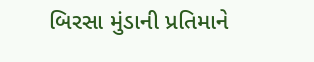બિરસા મુંડાની પ્રતિમાને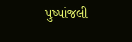પુષ્પાંજલી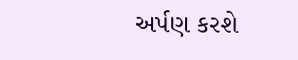અર્પણ કરશે